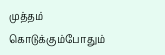முத்தம் கொடுக்கும்போதும்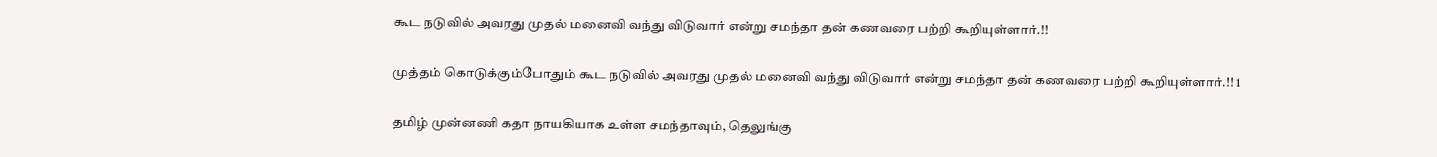கூட நடுவில் அவரது முதல் மனைவி வந்து விடுவார் என்று சமந்தா தன் கணவரை பற்றி கூறியுள்ளார்.!!

முத்தம் கொடுக்கும்போதும் கூட நடுவில் அவரது முதல் மனைவி வந்து விடுவார் என்று சமந்தா தன் கணவரை பற்றி கூறியுள்ளார்.!! 1

தமிழ் முன்னணி கதா நாயகியாக உள்ள சமந்தாவும், தெலுங்கு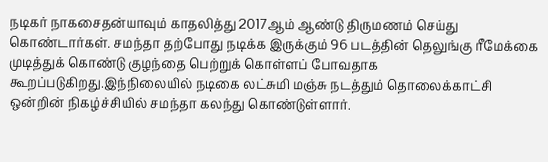நடிகர் நாகசைதன்யாவும் காதலித்து 2017ஆம் ஆண்டு திருமணம் செய்து கொண்டார்கள். சமந்தா தற்போது நடிக்க இருக்கும் 96 படத்தின் தெலுங்கு ரீமேக்கை முடித்துக் கொண்டு குழந்தை பெற்றுக் கொள்ளப் போவதாக கூறப்படுகிறது.இந்நிலையில் நடிகை லட்சுமி மஞ்சு நடத்தும் தொலைக்காட்சி ஒன்றின் நிகழ்ச்சியில் சமந்தா கலந்து கொண்டுள்ளார்.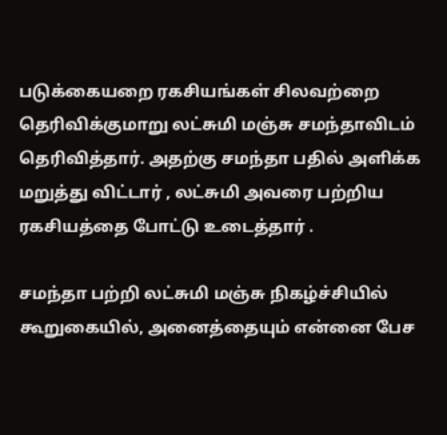படுக்கையறை ரகசியங்கள் சிலவற்றை தெரிவிக்குமாறு லட்சுமி மஞ்சு சமந்தாவிடம் தெரிவித்தார். அதற்கு சமந்தா பதில் அளிக்க மறுத்து விட்டார் , லட்சுமி அவரை பற்றிய ரகசியத்தை போட்டு உடைத்தார் .

சமந்தா பற்றி லட்சுமி மஞ்சு நிகழ்ச்சியில் கூறுகையில், அனைத்தையும் என்னை பேச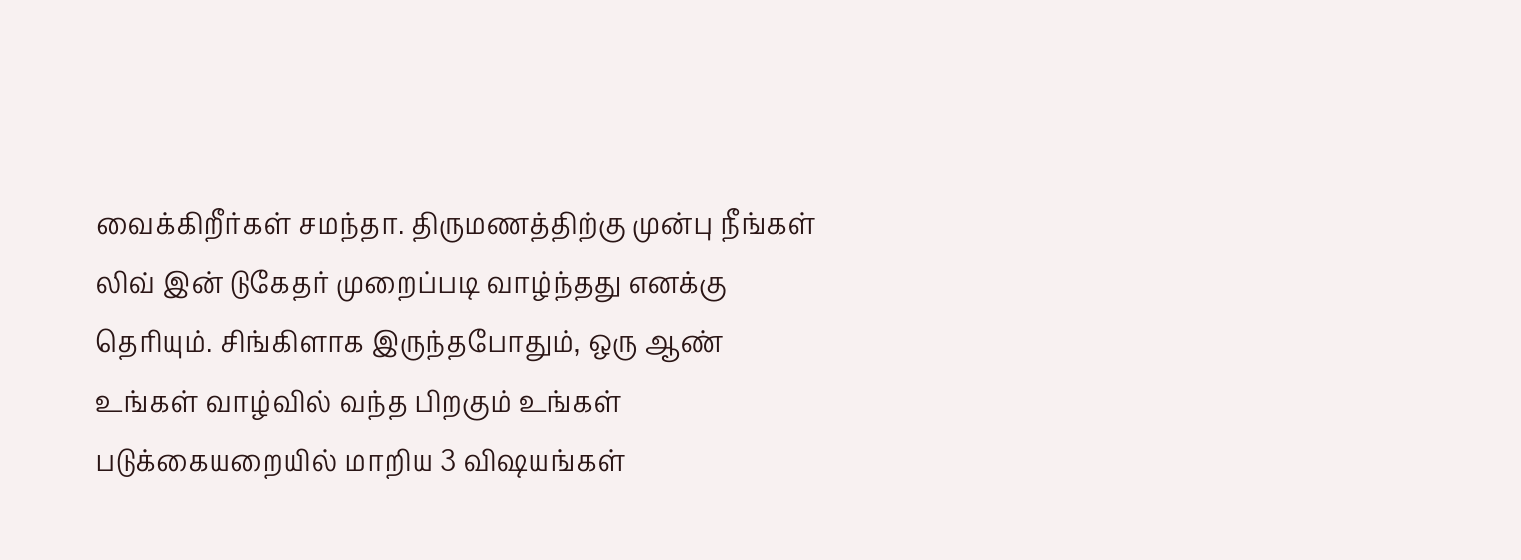வைக்கிறீர்கள் சமந்தா. திருமணத்திற்கு முன்பு நீங்கள் லிவ் இன் டுகேதர் முறைப்படி வாழ்ந்தது எனக்கு தெரியும். சிங்கிளாக இருந்தபோதும், ஒரு ஆண் உங்கள் வாழ்வில் வந்த பிறகும் உங்கள் படுக்கையறையில் மாறிய 3 விஷயங்கள்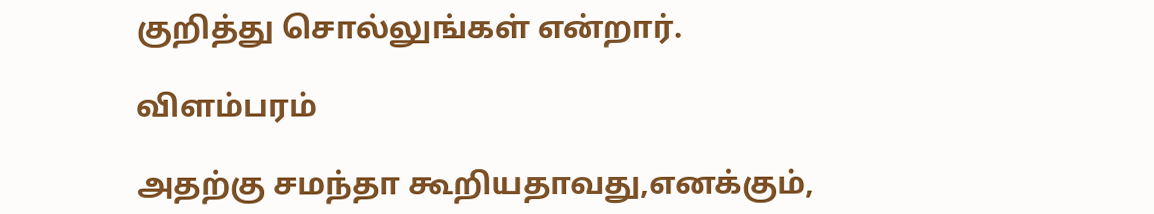குறித்து சொல்லுங்கள் என்றார்.

விளம்பரம்

அதற்கு சமந்தா கூறியதாவது,எனக்கும்,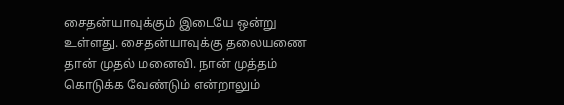சைதன்யாவுக்கும் இடையே ஒன்று உள்ளது. சைதன்யாவுக்கு தலையணை தான் முதல் மனைவி. நான் முத்தம் கொடுக்க வேண்டும் என்றாலும்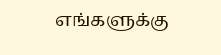எங்களுக்கு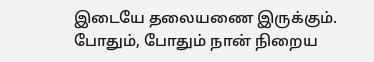இடையே தலையணை இருக்கும். போதும், போதும் நான் நிறைய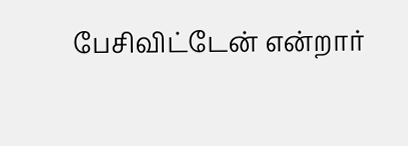பேசிவிட்டேன் என்றார்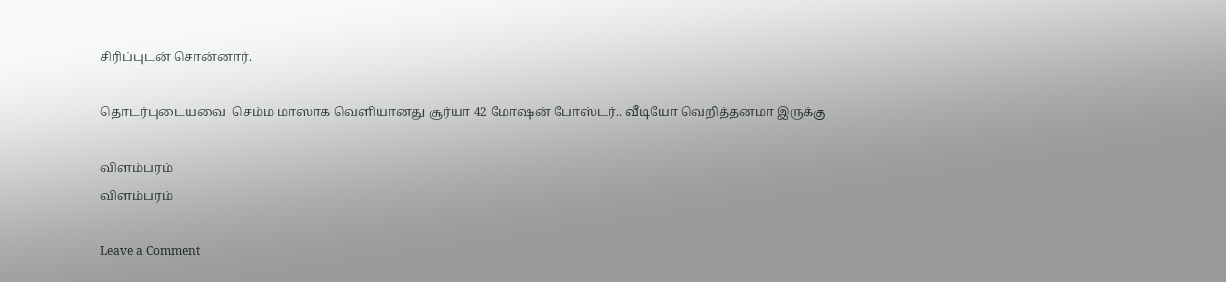சிரிப்புடன் சொன்னார்.

தொடர்புடையவை  செம்ம மாஸாக வெளியானது சூர்யா 42 மோஷன் போஸ்டர்.. வீடியோ வெறித்தனமா இருக்கு

விளம்பரம்
விளம்பரம்

Leave a Comment